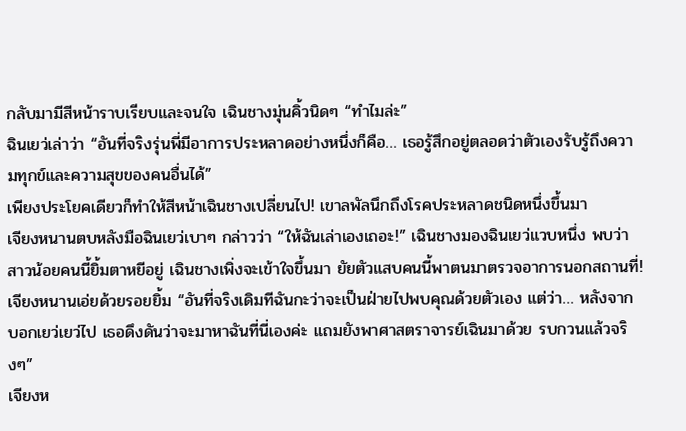กลับมามีสีหน้าราบเรียบและจนใจ เฉินชางมุ่นคิ้วนิดๆ “ทำไมล่ะ”
ฉินเยว่เล่าว่า “อันที่จริงรุ่นพี่มีอาการประหลาดอย่างหนึ่งก็คือ… เธอรู้สึกอยู่ตลอดว่าตัวเองรับรู้ถึงความทุกข์และความสุขของคนอื่นได้”
เพียงประโยคเดียวก็ทำให้สีหน้าเฉินชางเปลี่ยนไป! เขาลพัลนึกถึงโรคประหลาดชนิดหนึ่งขึ้นมา
เจียงหนานตบหลังมือฉินเยว่เบาๆ กล่าวว่า “ให้ฉันเล่าเองเถอะ!” เฉินชางมองฉินเยว่แวบหนึ่ง พบว่าสาวน้อยคนนี้ยิ้มตาหยีอยู่ เฉินชางเพิ่งจะเข้าใจขึ้นมา ยัยตัวแสบคนนี้พาตนมาตรวจอาการนอกสถานที่!
เจียงหนานเอ่ยด้วยรอยยิ้ม “อันที่จริงเดิมทีฉันกะว่าจะเป็นฝ่ายไปพบคุณด้วยตัวเอง แต่ว่า… หลังจากบอกเยว่เยว่ไป เธอดึงดันว่าจะมาหาฉันที่นี่เองค่ะ แถมยังพาศาสตราจารย์เฉินมาด้วย รบกวนแล้วจริงๆ”
เจียงห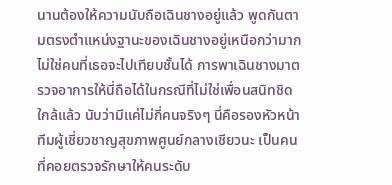นานต้องให้ความนับถือเฉินชางอยู่แล้ว พูดกันตามตรงตำแหน่งฐานะของเฉินชางอยู่เหนือกว่ามาก ไม่ใช่คนที่เธอจะไปเทียบชั้นได้ การพาเฉินชางมาตรวจอาการให้นี่ถือได้ในกรณีที่ไม่ใช่เพื่อนสนิทชิดใกล้แล้ว นับว่ามีแค่ไม่กี่คนจริงๆ นี่คือรองหัวหน้าทีมผู้เชี่ยวชาญสุขภาพศูนย์กลางเชียวนะ เป็นคนที่คอยตรวจรักษาให้คนระดับ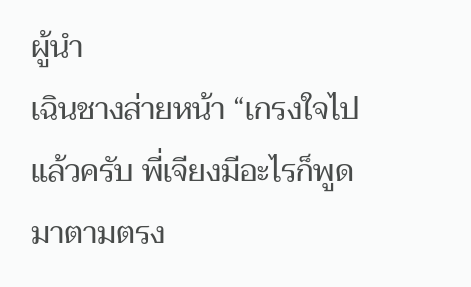ผู้นำ
เฉินชางส่ายหน้า “เกรงใจไปแล้วครับ พี่เจียงมีอะไรก็พูดมาตามตรง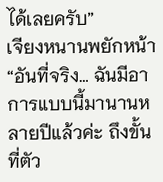ได้เลยครับ”
เจียงหนานพยักหน้า “อันที่จริง… ฉันมีอาการแบบนี้มานานหลายปีแล้วค่ะ ถึงขั้นที่ตัว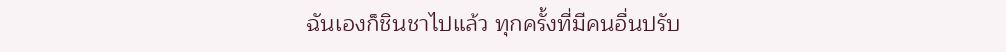ฉันเองก็ชินชาไปแล้ว ทุกครั้งที่มีคนอื่นปรับ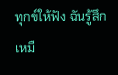ทุกข์ให้ฟัง ฉันรู้สึกเหมื